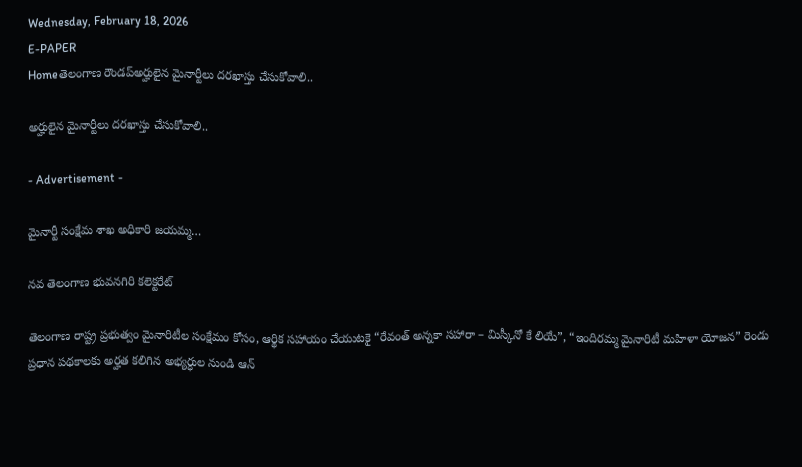Wednesday, February 18, 2026
E-PAPER
Homeతెలంగాణ రౌండప్అర్హులైన మైనార్టీలు దరఖాస్తు చేసుకోవాలి..

అర్హులైన మైనార్టీలు దరఖాస్తు చేసుకోవాలి..

- Advertisement -

మైనార్టీ సంక్షేమ శాఖ అధికారి జయమ్మ…

నవ తెలంగాణ భువనగిరి కలెక్టరేట్

తెలంగాణ రాష్ట్ర ప్రభుత్వం మైనారిటీల సంక్షేమం కోసం, ఆర్థిక సహాయం చేయుటకై “రేవంత్ అన్నకా సహారా – మిస్కీనో కే లియే”, “ఇందిరమ్మ మైనారిటీ మహిళా యోజన” రెండు ప్రధాన పథకాలకు అర్హత కలిగిన అభ్యర్ధుల నుండి ఆన్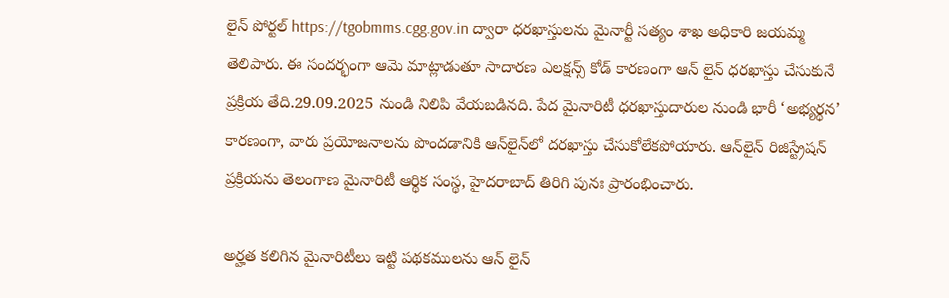లైన్ పోర్టల్ https://tgobmms.cgg.gov.in ద్వారా ధరఖాస్తులను మైనార్టీ సత్యం శాఖ అధికారి జయమ్మ తెలిపారు. ఈ సందర్భంగా ఆమె మాట్లాడుతూ సాదారణ ఎలక్షన్స్ కోడ్ కారణంగా ఆన్ లైన్ ధరఖాస్తు చేసుకునే ప్రక్రియ తేది.29.09.2025 నుండి నిలిపి వేయబడినది. పేద మైనారిటీ ధరఖాస్తుదారుల నుండి భారీ ‘అభ్యర్థన’ కారణంగా, వారు ప్రయోజనాలను పొందడానికి ఆన్‌లైన్‌లో దరఖాస్తు చేసుకోలేకపోయారు. ఆన్‌లైన్ రిజిస్ట్రేషన్ ప్రక్రియను తెలంగాణ మైనారిటీ ఆర్థిక సంస్థ, హైదరాబాద్ తిరిగి పునః ప్రారంభించారు.

అర్హత కలిగిన మైనారిటీలు ఇట్టి పథకములను ఆన్ లైన్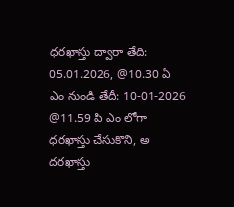ధరఖాస్తు ద్వారా తేది: 05.01.2026, @10.30 ఏ ఎం నుండి తేదీ: 10-01-2026 @11.59 పి ఎం లోగా ధరఖాస్తు చేసుకొని, అ దరఖాస్తు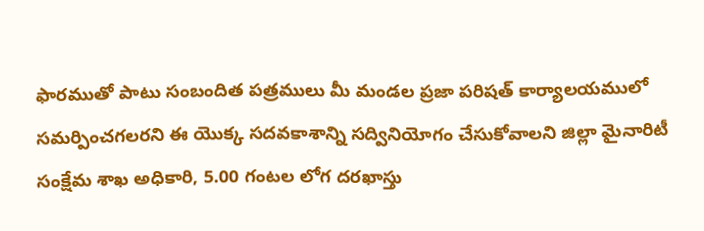ఫారముతో పాటు సంబందిత పత్రములు మీ మండల ప్రజా పరిషత్ కార్యాలయములో సమర్పించగలరని ఈ యొక్క సదవకాశాన్ని సద్వినియోగం చేసుకోవాలని జిల్లా మైనారిటీ సంక్షేమ శాఖ అధికారి, 5.00 గంటల లోగ దరఖాస్తు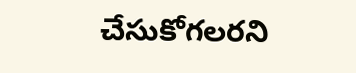చేసుకోగలరని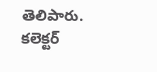తెలిపారు.  కలెక్టర్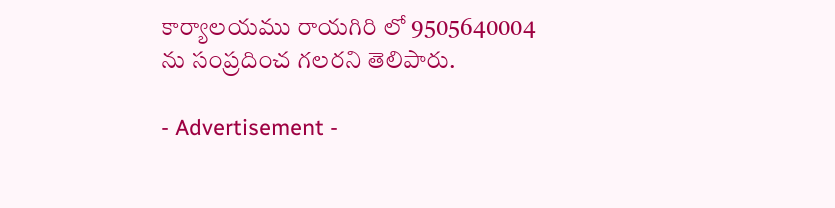కార్యాలయము రాయగిరి లో 9505640004 ను సంప్రదించ గలరని తెలిపారు.

- Advertisement -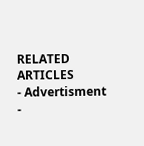RELATED ARTICLES
- Advertisment -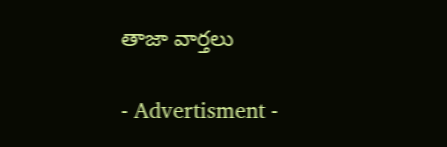తాజా వార్తలు

- Advertisment -